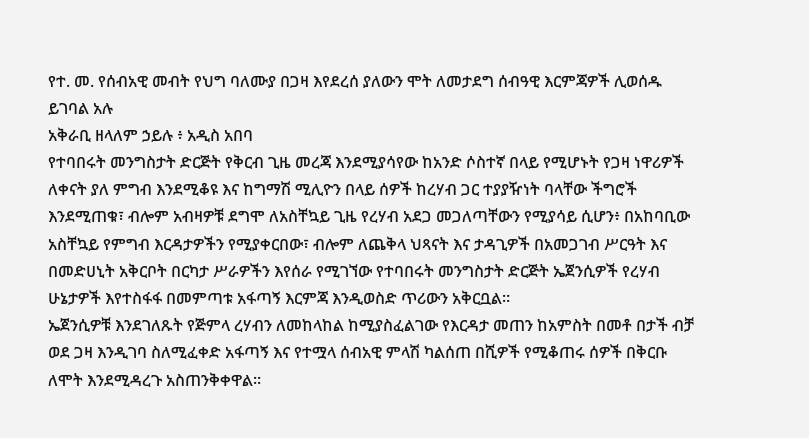የተ. መ. የሰብአዊ መብት የህግ ባለሙያ በጋዛ እየደረሰ ያለውን ሞት ለመታደግ ሰብዓዊ እርምጃዎች ሊወሰዱ ይገባል አሉ
አቅራቢ ዘላለም ኃይሉ ፥ አዲስ አበባ
የተባበሩት መንግስታት ድርጅት የቅርብ ጊዜ መረጃ እንደሚያሳየው ከአንድ ሶስተኛ በላይ የሚሆኑት የጋዛ ነዋሪዎች ለቀናት ያለ ምግብ እንደሚቆዩ እና ከግማሽ ሚሊዮን በላይ ሰዎች ከረሃብ ጋር ተያያዥነት ባላቸው ችግሮች እንደሚጠቁ፣ ብሎም አብዛዎቹ ደግሞ ለአስቸኳይ ጊዜ የረሃብ አደጋ መጋለጣቸውን የሚያሳይ ሲሆን፥ በአከባቢው አስቸኳይ የምግብ እርዳታዎችን የሚያቀርበው፣ ብሎም ለጨቅላ ህጻናት እና ታዳጊዎች በአመጋገብ ሥርዓት እና በመድሀኒት አቅርቦት በርካታ ሥራዎችን እየሰራ የሚገኘው የተባበሩት መንግስታት ድርጅት ኤጀንሲዎች የረሃብ ሁኔታዎች እየተስፋፋ በመምጣቱ አፋጣኝ እርምጃ እንዲወስድ ጥሪውን አቅርቧል።
ኤጀንሲዎቹ እንደገለጹት የጅምላ ረሃብን ለመከላከል ከሚያስፈልገው የእርዳታ መጠን ከአምስት በመቶ በታች ብቻ ወደ ጋዛ እንዲገባ ስለሚፈቀድ አፋጣኝ እና የተሟላ ሰብአዊ ምላሽ ካልሰጠ በሺዎች የሚቆጠሩ ሰዎች በቅርቡ ለሞት እንደሚዳረጉ አስጠንቅቀዋል።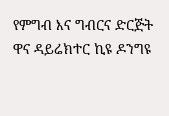የምግብ እና ግብርና ድርጅት ዋና ዳይሬክተር ኪዩ ዶንግዩ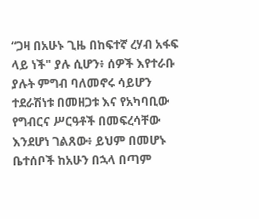“ጋዛ በአሁኑ ጊዜ በከፍተኛ ረሃብ አፋፍ ላይ ነች" ያሉ ሲሆን፥ ሰዎች እየተራቡ ያሉት ምግብ ባለመኖሩ ሳይሆን ተደራሽነቱ በመዘጋቱ እና የአካባቢው የግብርና ሥርዓቶች በመፍረሳቸው እንደሆነ ገልጸው፥ ይህም በመሆኑ ቤተሰቦች ከአሁን በኋላ በጣም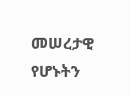መሠረታዊ የሆኑትን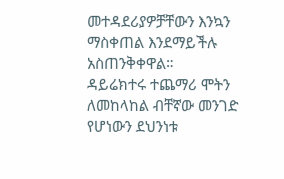መተዳደሪያዎቻቸውን እንኳን ማስቀጠል እንደማይችሉ አስጠንቅቀዋል።
ዳይሬክተሩ ተጨማሪ ሞትን ለመከላከል ብቸኛው መንገድ የሆነውን ደህንነቱ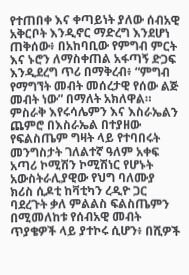የተጠበቀ እና ቀጣይነት ያለው ሰብአዊ አቅርቦት እንዲኖር ማድረግ እንደሆነ ጠቅሰው፥ በአከባቢው የምግብ ምርት እና ኑሮን ለማስቀጠል አፋጣኝ ድጋፍ እንዲደረግ ጥሪ በማቅረብ፥ “ምግብ የማግኘት መብት መሰረታዊ የሰው ልጅ መብት ነው” በማለት አክለዋል።
ምስራቅ እየሩሳሌምን እና እስራኤልን ጨምሮ በእስራኤል በተያዘው የፍልስጤም ግዛት ላይ የተባበሩት መንግስታት ገለልተኛ ዓለም አቀፍ አጣሪ ኮሚሽን ኮሚሽነር የሆኑት አውስትራሊያዊው የህግ ባለሙያ ክሪስ ሲዶቲ ከቫቲካን ረዲዮ ጋር ባደረጉት ቃለ ምልልስ ፍልስጤምን በሚመለከቱ የሰብአዊ መብት ጥያቄዎች ላይ ያተኮሩ ሲሆን፥ በሺዎች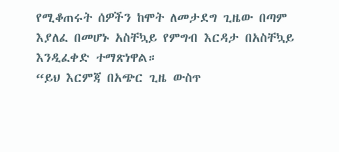የሚቆጠሩት ሰዎችን ከሞት ለመታደግ ጊዜው በጣም እያለፈ በመሆኑ አስቸኳይ የምግብ እርዳታ በአስቸኳይ እንዲፈቀድ ተማጽነዋል።
“ይህ እርምጃ በአጭር ጊዜ ውስጥ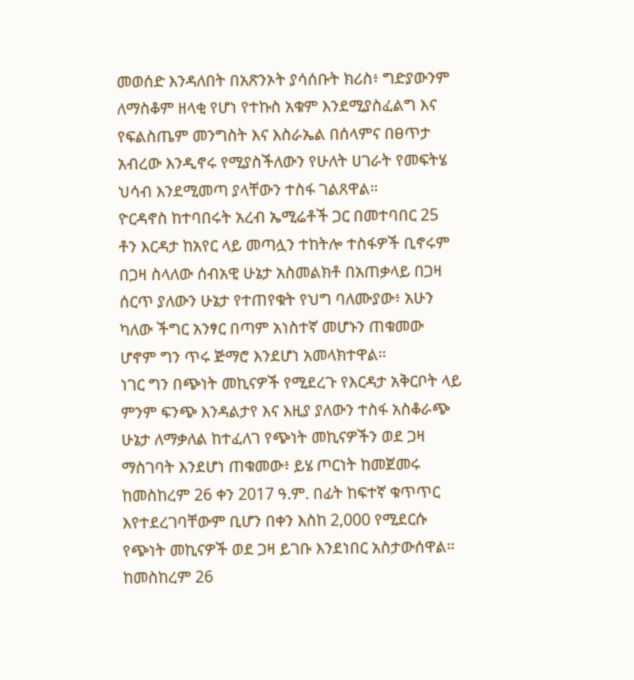መወሰድ እንዳለበት በአጽንኦት ያሳሰቡት ክሪስ፥ ግድያውንም ለማስቆም ዘላቂ የሆነ የተኩስ አቁም እንደሚያስፈልግ እና የፍልስጤም መንግስት እና እስራኤል በሰላምና በፀጥታ አብረው እንዲኖሩ የሚያስችለውን የሁለት ሀገራት የመፍትሄ ህሳብ እንደሚመጣ ያላቸውን ተስፋ ገልጸዋል።
ዮርዳኖስ ከተባበሩት አረብ ኤሚሬቶች ጋር በመተባበር 25 ቶን እርዳታ ከአየር ላይ መጣሏን ተከትሎ ተስፋዎች ቢኖሩም በጋዛ ስላለው ሰብአዊ ሁኔታ አስመልክቶ በአጠቃላይ በጋዛ ሰርጥ ያለውን ሁኔታ የተጠየቁት የህግ ባለሙያው፥ አሁን ካለው ችግር አንፃር በጣም አነስተኛ መሆኑን ጠቁመው ሆኖም ግን ጥሩ ጅማሮ እንደሆነ አመላክተዋል።
ነገር ግን በጭነት መኪናዎች የሚደረጉ የእርዳታ አቅርቦት ላይ ምንም ፍንጭ እንዳልታየ እና እዚያ ያለውን ተስፋ አስቆራጭ ሁኔታ ለማቃለል ከተፈለገ የጭነት መኪናዎችን ወደ ጋዛ ማስገባት እንደሆነ ጠቁመው፥ ይሄ ጦርነት ከመጀመሩ ከመስከረም 26 ቀን 2017 ዓ.ም. በፊት ከፍተኛ ቁጥጥር እየተደረገባቸውም ቢሆን በቀን እስከ 2,000 የሚደርሱ የጭነት መኪናዎች ወደ ጋዛ ይገቡ እንደነበር አስታውሰዋል።
ከመስከረም 26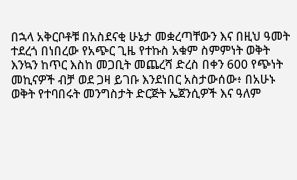በኋላ አቅርቦቶቹ በአስደናቂ ሁኔታ መቋረጣቸውን እና በዚህ ዓመት ተደረጎ በነበረው የአጭር ጊዜ የተኩስ አቁም ስምምነት ወቅት እንኳን ከጥር እስከ መጋቢት መጨረሻ ድረስ በቀን 600 የጭነት መኪናዎች ብቻ ወደ ጋዛ ይገቡ እንደነበር አስታውሰው፥ በአሁኑ ወቅት የተባበሩት መንግስታት ድርጅት ኤጀንሲዎች እና ዓለም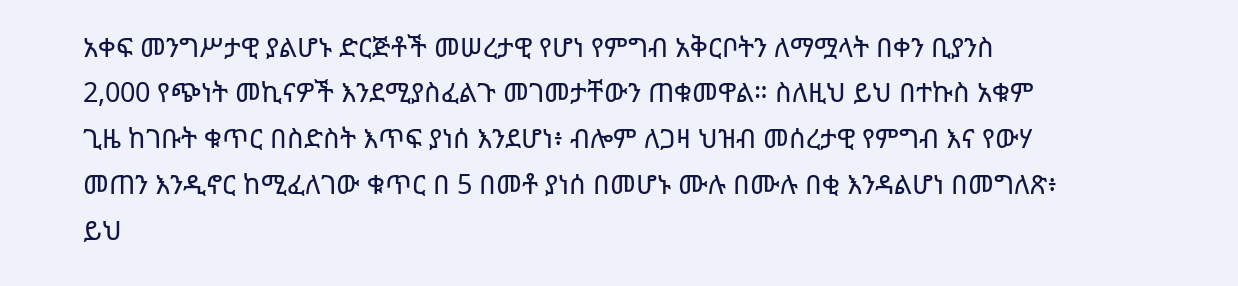አቀፍ መንግሥታዊ ያልሆኑ ድርጅቶች መሠረታዊ የሆነ የምግብ አቅርቦትን ለማሟላት በቀን ቢያንስ 2,000 የጭነት መኪናዎች እንደሚያስፈልጉ መገመታቸውን ጠቁመዋል። ስለዚህ ይህ በተኩስ አቁም ጊዜ ከገቡት ቁጥር በስድስት እጥፍ ያነሰ እንደሆነ፥ ብሎም ለጋዛ ህዝብ መሰረታዊ የምግብ እና የውሃ መጠን እንዲኖር ከሚፈለገው ቁጥር በ 5 በመቶ ያነሰ በመሆኑ ሙሉ በሙሉ በቂ እንዳልሆነ በመግለጽ፥ ይህ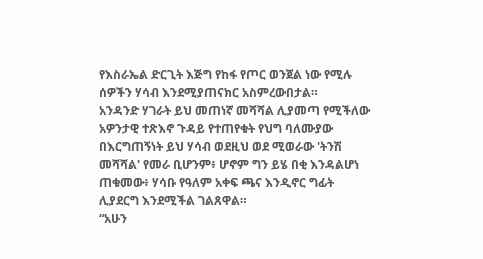የእስራኤል ድርጊት እጅግ የከፋ የጦር ወንጀል ነው የሚሉ ሰዎችን ሃሳብ እንደሚያጠናክር አስምረውበታል።
አንዳንድ ሃገራት ይህ መጠነኛ መሻሻል ሊያመጣ የሚችለው አዎንታዊ ተጽእኖ ጉዳይ የተጠየቁት የህግ ባለሙያው በእርግጠኝነት ይህ ሃሳብ ወደዚህ ወደ ሚወራው 'ትንሽ መሻሻል' የመራ ቢሆንም፥ ሆኖም ግን ይሄ በቂ እንዳልሆነ ጠቁመው፥ ሃሳቡ የዓለም አቀፍ ጫና እንዲኖር ግፊት ሊያደርግ እንደሚችል ገልጸዋል።
“አሁን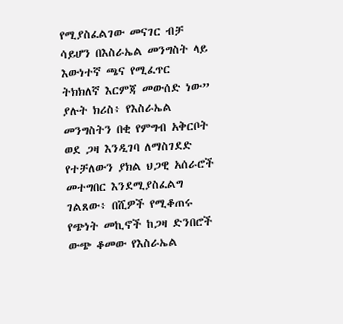የሚያስፈልገው መናገር ብቻ ሳይሆን በእስራኤል መንግስት ላይ እውነተኛ ጫና የሚፈጥር ትክክለኛ እርምጃ መውሰድ ነው” ያሉት ክሪስ፥ የእስራኤል መንግስትን በቂ የምግብ አቅርቦት ወደ ጋዛ እንዲገባ ለማስገደድ የተቻለውን ያክል ህጋዊ አሰራሮች መተግበር እንደሚያስፈልግ ገልጸው፥ በሺዎች የሚቆጠሩ የጭነት መኪኖች ከጋዛ ድንበሮች ውጭ ቆመው የእስራኤል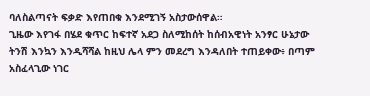ባለስልጣናት ፍቃድ እየጠበቁ እንደሚገኝ አስታውሰዋል።
ጊዜው እየገፋ በሄደ ቁጥር ከፍተኛ አደጋ ስለሚከሰት ከሰብአዊነት አንፃር ሁኔታው ትንሽ እንኳን እንዲሻሻል ከዚህ ሌላ ምን መደረግ እንዳለበት ተጠይቀው፥ በጣም አስፈላጊው ነገር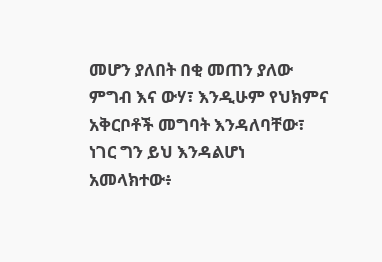መሆን ያለበት በቂ መጠን ያለው ምግብ እና ውሃ፣ እንዲሁም የህክምና አቅርቦቶች መግባት እንዳለባቸው፣ ነገር ግን ይህ እንዳልሆነ አመላክተው፥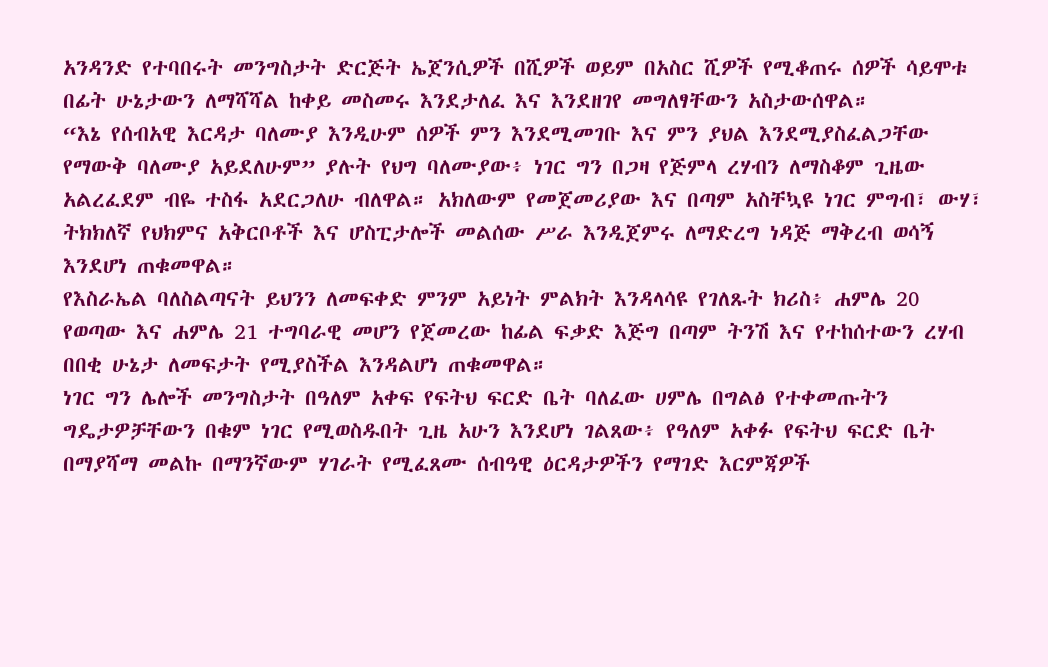አንዳንድ የተባበሩት መንግስታት ድርጅት ኤጀንሲዎች በሺዎች ወይም በአስር ሺዎች የሚቆጠሩ ሰዎች ሳይሞቱ በፊት ሁኔታውን ለማሻሻል ከቀይ መስመሩ እንደታለፈ እና እንደዘገየ መግለፃቸውን አስታውሰዋል።
“እኔ የሰብአዊ እርዳታ ባለሙያ እንዲሁም ሰዎች ምን እንደሚመገቡ እና ምን ያህል እንደሚያስፈልጋቸው የማውቅ ባለሙያ አይደለሁም” ያሉት የህግ ባለሙያው፥ ነገር ግን በጋዛ የጅምላ ረሃብን ለማስቆም ጊዜው አልረፈደም ብዬ ተስፋ አደርጋለሁ ብለዋል። አክለውም የመጀመሪያው እና በጣም አስቸኳዩ ነገር ምግብ፣ ውሃ፣ ትክክለኛ የህክምና አቅርቦቶች እና ሆስፒታሎች መልሰው ሥራ እንዲጀምሩ ለማድረግ ነዳጅ ማቅረብ ወሳኝ እንደሆነ ጠቁመዋል።
የእስራኤል ባለስልጣናት ይህንን ለመፍቀድ ምንም አይነት ምልክት እንዳላሳዩ የገለጹት ክሪስ፥ ሐምሌ 20 የወጣው እና ሐምሌ 21 ተግባራዊ መሆን የጀመረው ከፊል ፍቃድ እጅግ በጣም ትንሽ እና የተከሰተውን ረሃብ በበቂ ሁኔታ ለመፍታት የሚያስችል እንዳልሆነ ጠቁመዋል።
ነገር ግን ሌሎች መንግስታት በዓለም አቀፍ የፍትህ ፍርድ ቤት ባለፈው ሀምሌ በግልፅ የተቀመጡትን ግዴታዎቻቸውን በቁም ነገር የሚወስዱበት ጊዜ አሁን እንደሆነ ገልጸው፥ የዓለም አቀፉ የፍትህ ፍርድ ቤት በማያሻማ መልኩ በማንኛውም ሃገራት የሚፈጸሙ ሰብዓዊ ዕርዳታዎችን የማገድ እርምጃዎች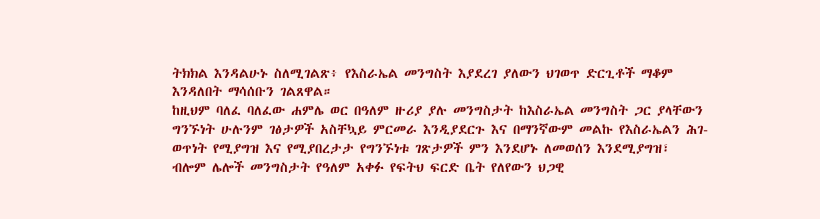ትክክል እንዳልሁኑ ስለሚገልጽ፥ የእስራኤል መንግስት እያደረገ ያለውን ህገወጥ ድርጊቶች ማቆም እንዳለበት ማሳሰቡን ገልጸዋል።
ከዚህም ባለፈ ባለፈው ሐምሌ ወር በዓለም ዙሪያ ያሉ መንግስታት ከእስራኤል መንግስት ጋር ያላቸውን ግንኙነት ሁሉንም ገፅታዎች አስቸኳይ ምርመራ እንዲያደርጉ እና በማንኛውም መልኩ የእስራኤልን ሕገ-ወጥነት የሚያግዝ እና የሚያበረታታ የግንኙነቱ ገጽታዎች ምን እንደሆኑ ለመወሰን እንደሚያግዝ፣ ብሎም ሌሎች መንግስታት የዓለም አቀፉ የፍትህ ፍርድ ቤት የለየውን ህጋዊ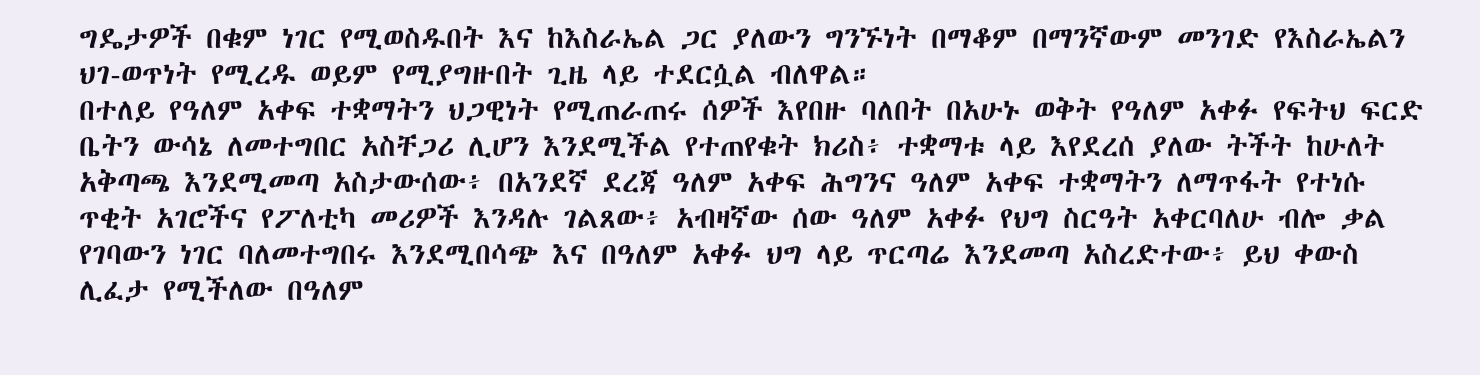ግዴታዎች በቁም ነገር የሚወስዱበት እና ከእስራኤል ጋር ያለውን ግንኙነት በማቆም በማንኛውም መንገድ የእስራኤልን ህገ-ወጥነት የሚረዱ ወይም የሚያግዙበት ጊዜ ላይ ተደርሷል ብለዋል።
በተለይ የዓለም አቀፍ ተቋማትን ህጋዊነት የሚጠራጠሩ ሰዎች እየበዙ ባለበት በአሁኑ ወቅት የዓለም አቀፉ የፍትህ ፍርድ ቤትን ውሳኔ ለመተግበር አስቸጋሪ ሊሆን እንደሚችል የተጠየቁት ክሪስ፥ ተቋማቱ ላይ እየደረሰ ያለው ትችት ከሁለት አቅጣጫ እንደሚመጣ አስታውሰው፥ በአንደኛ ደረጃ ዓለም አቀፍ ሕግንና ዓለም አቀፍ ተቋማትን ለማጥፋት የተነሱ ጥቂት አገሮችና የፖለቲካ መሪዎች እንዳሉ ገልጸው፥ አብዛኛው ሰው ዓለም አቀፉ የህግ ስርዓት አቀርባለሁ ብሎ ቃል የገባውን ነገር ባለመተግበሩ እንደሚበሳጭ እና በዓለም አቀፉ ህግ ላይ ጥርጣሬ እንደመጣ አስረድተው፥ ይህ ቀውስ ሊፈታ የሚችለው በዓለም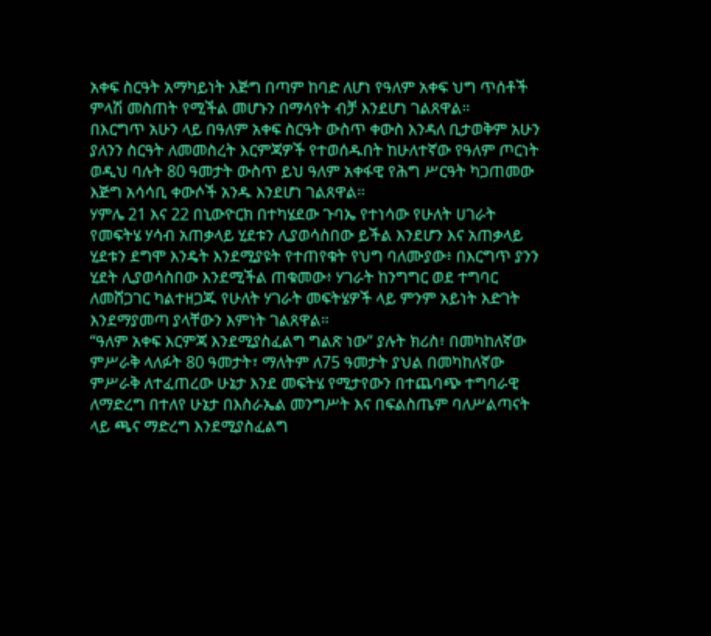አቀፍ ስርዓት አማካይነት እጅግ በጣም ከባድ ለሆነ የዓለም አቀፍ ህግ ጥሰቶች ምላሽ መስጠት የሚችል መሆኑን በማሳየት ብቻ እንደሆነ ገልጸዋል።
በእርግጥ አሁን ላይ በዓለም አቀፍ ስርዓት ውስጥ ቀውስ እንዳለ ቢታወቅም አሁን ያለንን ስርዓት ለመመስረት እርምጃዎች የተወሰዱበት ከሁለተኛው የዓለም ጦርነት ወዲህ ባሉት 80 ዓመታት ውስጥ ይህ ዓለም አቀፋዊ የሕግ ሥርዓት ካጋጠመው እጅግ አሳሳቢ ቀውሶች አንዱ እንደሆነ ገልጸዋል።
ሃምሌ 21 እና 22 በኒውዮርክ በተካሄደው ጉባኤ የተነሳው የሁለት ሀገራት የመፍትሄ ሃሳብ አጠቃላይ ሂደቱን ሊያወሳስበው ይችል እንደሆን እና አጠቃላይ ሂደቱን ደግሞ እንዴት እንደሚያዩት የተጠየቁት የህግ ባለሙያው፥ በእርግጥ ያንን ሂደት ሊያወሳስበው እንደሚችል ጠቁመው፥ ሃገራት ከንግግር ወደ ተግባር ለመሸጋገር ካልተዘጋጁ የሁለት ሃገራት መፍትሄዎች ላይ ምንም አይነት እድገት እንደማያመጣ ያላቸውን እምነት ገልጸዋል።
“ዓለም አቀፍ እርምጃ እንደሚያስፈልግ ግልጽ ነው” ያሉት ክሪስ፥ በመካከለኛው ምሥራቅ ላለፉት 80 ዓመታት፣ ማለትም ለ75 ዓመታት ያህል በመካከለኛው ምሥራቅ ለተፈጠረው ሁኔታ እንደ መፍትሄ የሚታየውን በተጨባጭ ተግባራዊ ለማድረግ በተለየ ሁኔታ በእስራኤል መንግሥት እና በፍልስጤም ባለሥልጣናት ላይ ጫና ማድረግ እንደሚያስፈልግ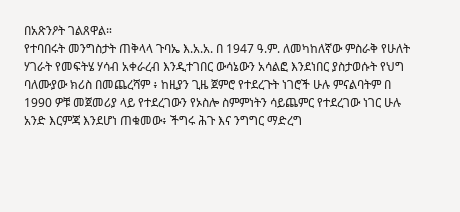በአጽንዖት ገልጸዋል።
የተባበሩት መንግስታት ጠቅላላ ጉባኤ እ.አ.አ. በ 1947 ዓ.ም. ለመካከለኛው ምስራቅ የሁለት ሃገራት የመፍትሄ ሃሳብ አቀራረብ እንዲተገበር ውሳኔውን አሳልፎ እንደነበር ያስታወሱት የህግ ባለሙያው ክሪስ በመጨረሻም ፥ ከዚያን ጊዜ ጀምሮ የተደረጉት ነገሮች ሁሉ ምናልባትም በ 1990 ዎቹ መጀመሪያ ላይ የተደረገውን የኦስሎ ስምምነትን ሳይጨምር የተደረገው ነገር ሁሉ አንድ እርምጃ እንደሆነ ጠቁመው፥ ችግሩ ሕጉ እና ንግግር ማድረግ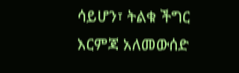ሳይሆን፣ ትልቁ ችግር እርምጃ አለመውሰድ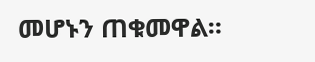መሆኑን ጠቁመዋል።